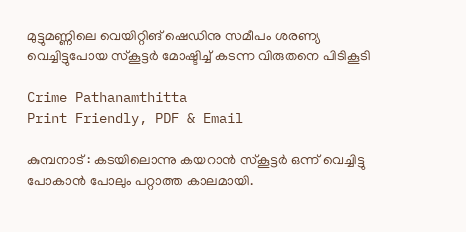മുട്ടുമണ്ണിലെ വെയിറ്റിങ് ഷെഡിനു സമീപം ശരണ്യ വെച്ചിട്ടുപോയ സ്‌കൂട്ടർ മോഷ്ടിച്ച് കടന്ന വിരുതനെ പിടികൂടി

Crime Pathanamthitta
Print Friendly, PDF & Email

കുമ്പനാട് : കടയിലൊന്നു കയറാൻ സ്‌കൂട്ടർ ഒന്ന് വെച്ചിട്ടു പോകാൻ പോലും പറ്റാത്ത കാലമായി.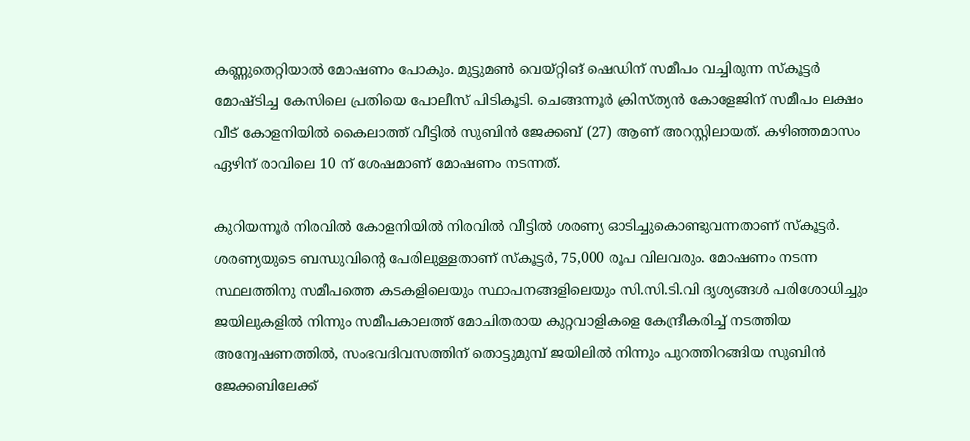കണ്ണുതെറ്റിയാൽ മോഷണം പോകും. മുട്ടുമൺ വെയ്റ്റിങ് ഷെഡിന് സമീപം വച്ചിരുന്ന സ്‌കൂട്ടർ മോഷ്ടിച്ച കേസിലെ പ്രതിയെ പോലീസ് പിടികൂടി. ചെങ്ങന്നൂർ ക്രിസ്ത്യൻ കോളേജിന് സമീപം ലക്ഷം വീട് കോളനിയിൽ കൈലാത്ത് വീട്ടിൽ സുബിൻ ജേക്കബ് (27) ആണ് അറസ്റ്റിലായത്. കഴിഞ്ഞമാസം ഏഴിന് രാവിലെ 10 ന് ശേഷമാണ് മോഷണം നടന്നത്.

കുറിയന്നൂർ നിരവിൽ കോളനിയിൽ നിരവിൽ വീട്ടിൽ ശരണ്യ ഓടിച്ചുകൊണ്ടുവന്നതാണ് സ്‌കൂട്ടർ. ശരണ്യയുടെ ബന്ധുവിന്റെ പേരിലുള്ളതാണ് സ്‌കൂട്ടർ, 75,000 രൂപ വിലവരും. മോഷണം നടന്ന സ്ഥലത്തിനു സമീപത്തെ കടകളിലെയും സ്ഥാപനങ്ങളിലെയും സി.സി.ടി.വി ദൃശ്യങ്ങൾ പരിശോധിച്ചും ജയിലുകളിൽ നിന്നും സമീപകാലത്ത് മോചിതരായ കുറ്റവാളികളെ കേന്ദ്രീകരിച്ച് നടത്തിയ അന്വേഷണത്തിൽ, സംഭവദിവസത്തിന് തൊട്ടുമുമ്പ് ജയിലിൽ നിന്നും പുറത്തിറങ്ങിയ സുബിൻ ജേക്കബിലേക്ക്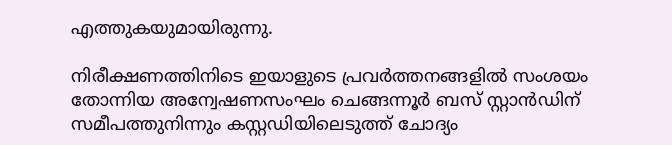എത്തുകയുമായിരുന്നു.

നിരീക്ഷണത്തിനിടെ ഇയാളുടെ പ്രവർത്തനങ്ങളിൽ സംശയം തോന്നിയ അന്വേഷണസംഘം ചെങ്ങന്നൂർ ബസ് സ്റ്റാൻഡിന് സമീപത്തുനിന്നും കസ്റ്റഡിയിലെടുത്ത് ചോദ്യം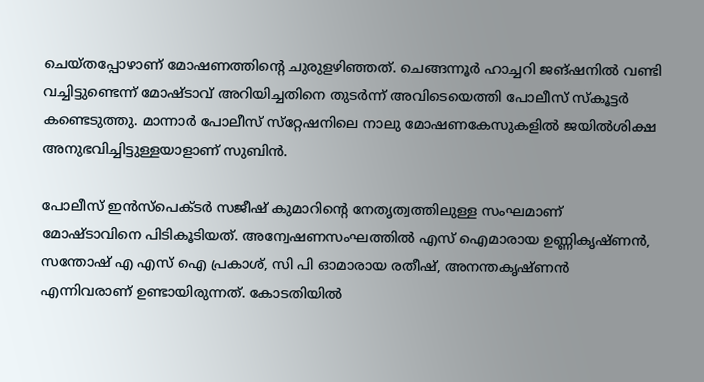ചെയ്തപ്പോഴാണ് മോഷണത്തിന്റെ ചുരുളഴിഞ്ഞത്. ചെങ്ങന്നൂർ ഹാച്ചറി ജങ്ഷനിൽ വണ്ടി വച്ചിട്ടുണ്ടെന്ന് മോഷ്ടാവ് അറിയിച്ചതിനെ തുടർന്ന് അവിടെയെത്തി പോലീസ് സ്‌കൂട്ടർ കണ്ടെടുത്തു. മാന്നാർ പോലീസ് സ്‌റ്റേഷനിലെ നാലു മോഷണകേസുകളിൽ ജയിൽശിക്ഷ അനുഭവിച്ചിട്ടുള്ളയാളാണ് സുബിൻ.

പോലീസ് ഇൻസ്‌പെക്ടർ സജീഷ് കുമാറിന്റെ നേതൃത്വത്തിലുള്ള സംഘമാണ് മോഷ്ടാവിനെ പിടികൂടിയത്. അന്വേഷണസംഘത്തിൽ എസ് ഐമാരായ ഉണ്ണികൃഷ്ണൻ, സന്തോഷ് എ എസ് ഐ പ്രകാശ്, സി പി ഓമാരായ രതീഷ്, അനന്തകൃഷ്ണൻ എന്നിവരാണ് ഉണ്ടായിരുന്നത്. കോടതിയിൽ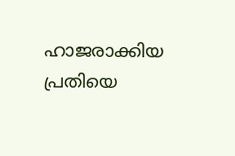ഹാജരാക്കിയ പ്രതിയെ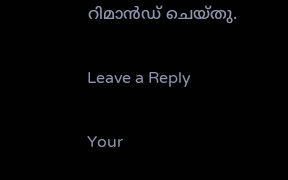റിമാൻഡ് ചെയ്തു.

Leave a Reply

Your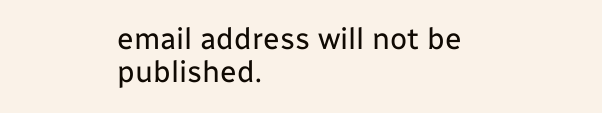email address will not be published.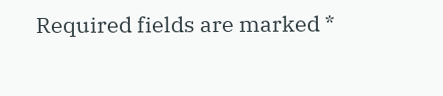Required fields are marked *